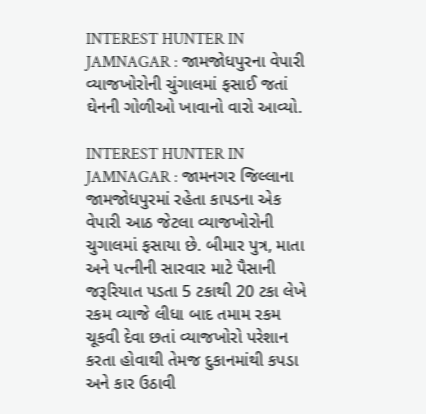INTEREST HUNTER IN JAMNAGAR : જામજોધપુરના વેપારી વ્યાજખોરોની ચુંગાલમાં ફસાઈ જતાં ઘેનની ગોળીઓ ખાવાનો વારો આવ્યો.

INTEREST HUNTER IN JAMNAGAR : જામનગર જિલ્લાના જામજોધપુરમાં રહેતા કાપડના એક વેપારી આઠ જેટલા વ્યાજખોરોની ચુગાલમાં ફસાયા છે. બીમાર પુત્ર, માતા અને પત્નીની સારવાર માટે પૈસાની જરૂરિયાત પડતા 5 ટકાથી 20 ટકા લેખે રકમ વ્યાજે લીધા બાદ તમામ રકમ ચૂકવી દેવા છતાં વ્યાજખોરો પરેશાન કરતા હોવાથી તેમજ દુકાનમાંથી કપડા અને કાર ઉઠાવી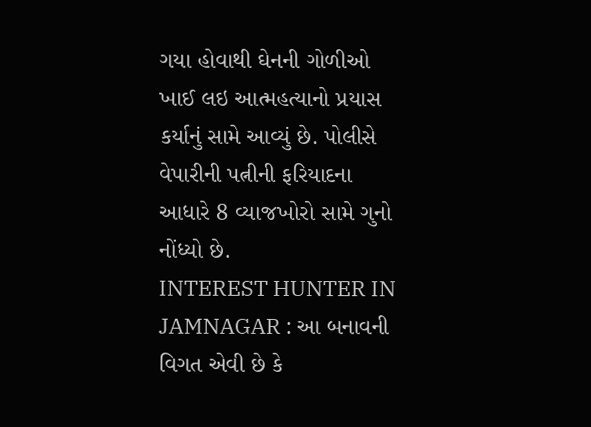ગયા હોવાથી ઘેનની ગોળીઓ ખાઈ લઇ આત્મહત્યાનો પ્રયાસ કર્યાનું સામે આવ્યું છે. પોલીસે વેપારીની પત્નીની ફરિયાદના આધારે 8 વ્યાજખોરો સામે ગુનો નોંધ્યો છે.
INTEREST HUNTER IN JAMNAGAR : આ બનાવની વિગત એવી છે કે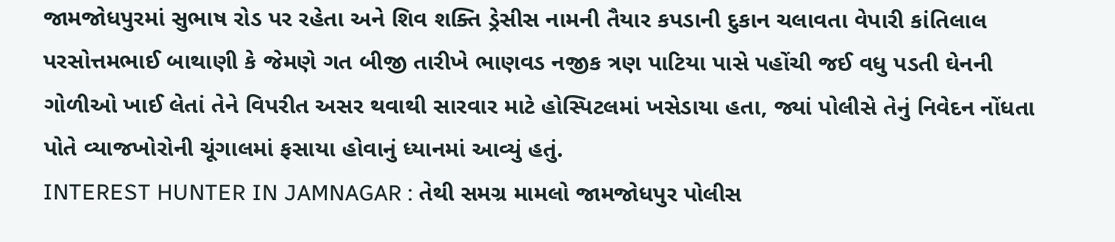જામજોધપુરમાં સુભાષ રોડ પર રહેતા અને શિવ શક્તિ ડ્રેસીસ નામની તૈયાર કપડાની દુકાન ચલાવતા વેપારી કાંતિલાલ પરસોત્તમભાઈ બાથાણી કે જેમણે ગત બીજી તારીખે ભાણવડ નજીક ત્રણ પાટિયા પાસે પહોંચી જઈ વધુ પડતી ઘેનની ગોળીઓ ખાઈ લેતાં તેને વિપરીત અસર થવાથી સારવાર માટે હોસ્પિટલમાં ખસેડાયા હતા, જ્યાં પોલીસે તેનું નિવેદન નોંધતા પોતે વ્યાજખોરોની ચૂંગાલમાં ફસાયા હોવાનું ધ્યાનમાં આવ્યું હતું.
INTEREST HUNTER IN JAMNAGAR : તેથી સમગ્ર મામલો જામજોધપુર પોલીસ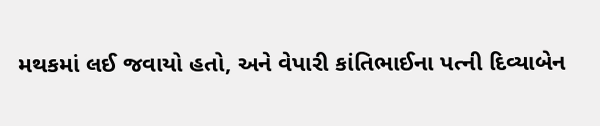મથકમાં લઈ જવાયો હતો, અને વેપારી કાંતિભાઈના પત્ની દિવ્યાબેન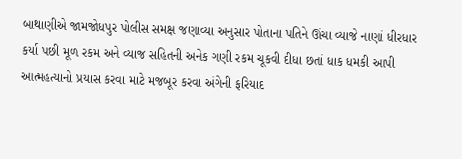બાથાણીએ જામજોધપુર પોલીસ સમક્ષ જણાવ્યા અનુસાર પોતાના પતિને ઊંચા વ્યાજે નાણાં ધીરધાર કર્યા પછી મૂળ રકમ અને વ્યાજ સહિતની અનેક ગણી રકમ ચૂકવી દીધા છતાં ધાક ધમકી આપી આત્મહત્યાનો પ્રયાસ કરવા માટે મજબૂર કરવા અંગેની ફરિયાદ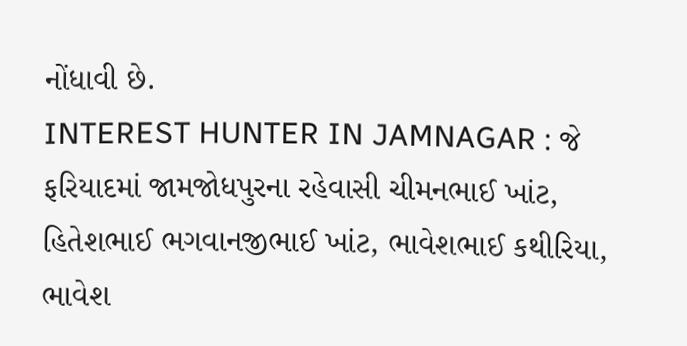નોંધાવી છે.
INTEREST HUNTER IN JAMNAGAR : જે ફરિયાદમાં જામજોધપુરના રહેવાસી ચીમનભાઈ ખાંટ, હિતેશભાઈ ભગવાનજીભાઈ ખાંટ, ભાવેશભાઈ કથીરિયા, ભાવેશ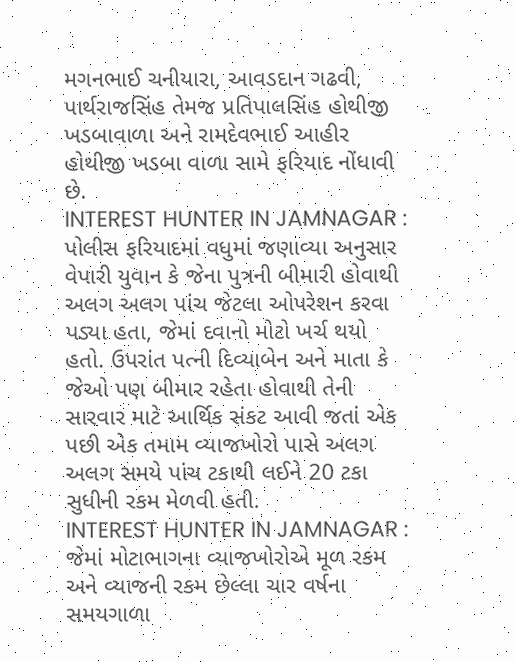મગનભાઈ ચનીયારા, આવડદાન ગઢવી, પાર્થરાજસિંહ તેમજ પ્રતિપાલસિંહ હોથીજી ખડબાવાળા અને રામદેવભાઈ આહીર હોથીજી ખડબા વાળા સામે ફરિયાદ નોંધાવી છે.
INTEREST HUNTER IN JAMNAGAR : પોલીસ ફરિયાદમાં વધુમાં જણાવ્યા અનુસાર વેપારી યુવાન કે જેના પુત્રની બીમારી હોવાથી અલગ અલગ પાંચ જેટલા ઓપરેશન કરવા પડ્યા હતા, જેમાં દવાનો મોટો ખર્ચ થયો હતો. ઉપરાંત પત્ની દિવ્યાબેન અને માતા કે જેઓ પણ બીમાર રહેતા હોવાથી તેની સારવાર માટે આર્થિક સંકટ આવી જતાં એક પછી એક તમામ વ્યાજખોરો પાસે અલગ અલગ સમયે પાંચ ટકાથી લઈને 20 ટકા સુધીની રકમ મેળવી હતી.
INTEREST HUNTER IN JAMNAGAR : જેમાં મોટાભાગના વ્યાજખોરોએ મૂળ રકમ અને વ્યાજની રકમ છેલ્લા ચાર વર્ષના સમયગાળા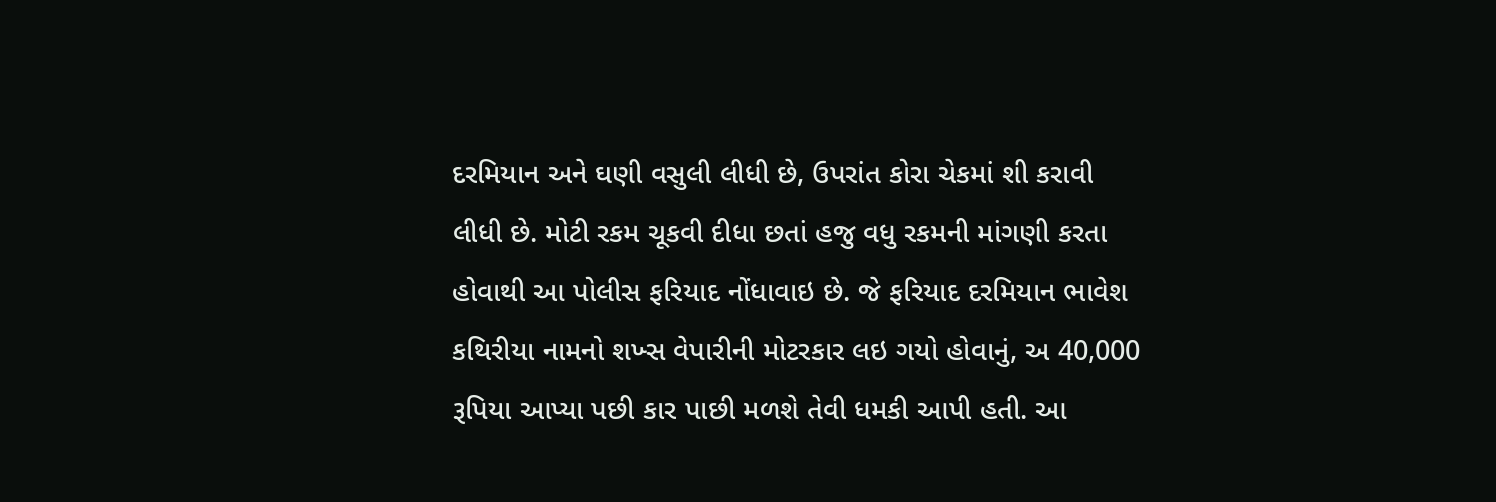દરમિયાન અને ઘણી વસુલી લીધી છે, ઉપરાંત કોરા ચેકમાં શી કરાવી લીધી છે. મોટી રકમ ચૂકવી દીધા છતાં હજુ વધુ રકમની માંગણી કરતા હોવાથી આ પોલીસ ફરિયાદ નોંધાવાઇ છે. જે ફરિયાદ દરમિયાન ભાવેશ કથિરીયા નામનો શખ્સ વેપારીની મોટરકાર લઇ ગયો હોવાનું, અ 40,000 રૂપિયા આપ્યા પછી કાર પાછી મળશે તેવી ધમકી આપી હતી. આ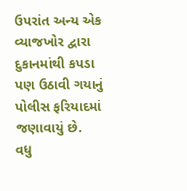ઉપરાંત અન્ય એક વ્યાજખોર દ્વારા દુકાનમાંથી કપડા પણ ઉઠાવી ગયાનું પોલીસ ફરિયાદમાં જણાવાયું છે.
વધુ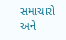સમાચારો અને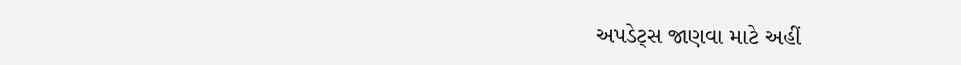અપડેટ્સ જાણવા માટે અહીં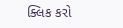ક્લિક કરો